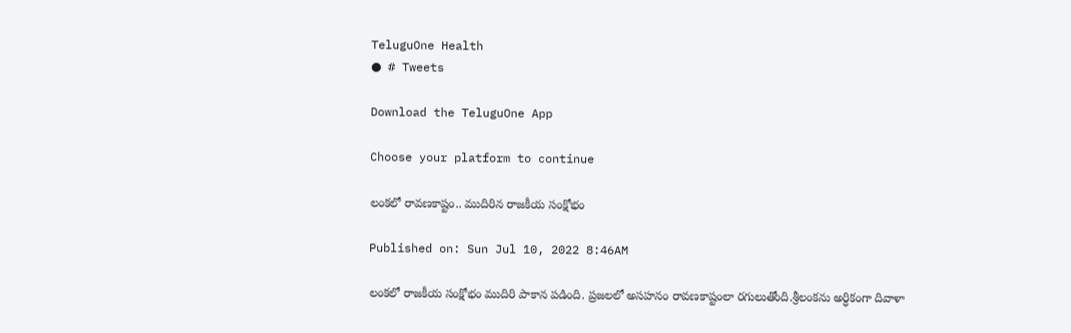TeluguOne Health
● # Tweets

Download the TeluguOne App

Choose your platform to continue

లంకలో రావణకాష్టం.. ముదిరిన రాజకీయ సంక్షోభం

Published on: Sun Jul 10, 2022 8:46AM

లంకలో రాజకీయ సంక్షోభం ముదిరి పాకాన పడింది. ప్రజలలో అసహనం రావణకాష్టంలా రగులుతోంది.శ్రీలంకను అర్ధికంగా దివాళా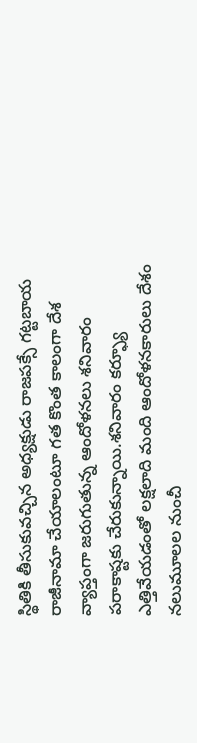స్థితికి తీసుకువచ్చిన అధ్యక్షుడు రాజపక్సే గట్టబాయ రాజీనామా చేయాలంటూ గత కొంత కాలంగా దేశ వ్యాప్తంగా జరుగుతున్న ఆందోళనలు శనివారం పరాకాష్టకు చేరుకున్నాయి.శనివారం కర్ఫ్యూ ఎత్తివేయడంతో లక్షలాది మంది ఆందోళనకారులు దేశం నలుమూలల నుంచీ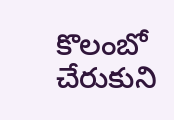కొలంబో చేరుకుని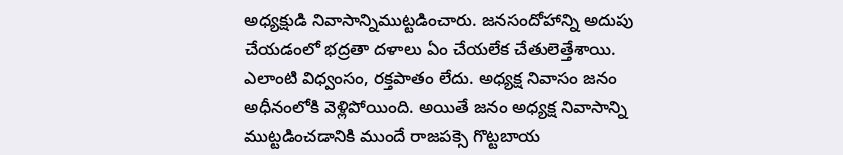అధ్యక్షుడి నివాసాన్నిముట్టడించారు. జనసందోహాన్ని అదుపు చేయడంలో భద్రతా దళాలు ఏం చేయలేక చేతులెత్తేశాయి. ఎలాంటి విధ్వంసం, రక్తపాతం లేదు. అధ్యక్ష నివాసం జనం అధీనంలోకి వెళ్లిపోయింది. అయితే జనం అధ్యక్ష నివాసాన్ని ముట్టడించడానికి ముందే రాజపక్సె గొట్టబాయ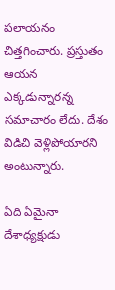పలాయనం చిత్తగించారు. ప్రస్తుతం ఆయన ఎక్కడున్నారన్న సమాచారం లేదు. దేశం విడిచి వెళ్లిపోయారని అంటున్నారు.

ఏది ఏమైనా దేశాధ్యక్షుడు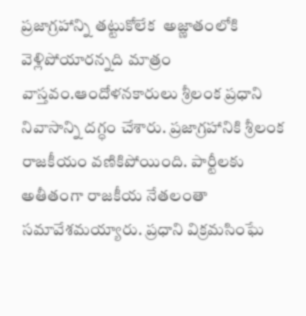ప్రజాగ్రహాన్ని తట్టుకోలేక  అజ్ణాతంలోకి వెళ్లిపోయారన్నది మాత్రం వాస్తవం.ఆందోళనకారులు శ్రీలంక ప్రధాని నివాసాన్ని దగ్ధం చేశారు. ప్రజాగ్రహానికి శ్రీలంక రాజకీయం వణికిపోయింది. పార్టీలకు అతీతంగా రాజకీయ నేతలంతా సమావేశమయ్యారు. ప్రధాని విక్రమసింఘే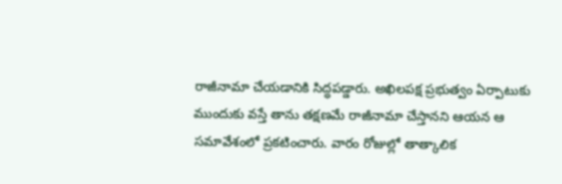రాజీనామా చేయడానికి సిద్ధపడ్డారు. అఖిలపక్ష ప్రభుత్వం ఏర్పాటుకు ముందుకు వస్తే తాను తక్షణమే రాజీనామా చేస్తానని ఆయన ఆ సమావేశంలో ప్రకటించారు. వారం రోజుల్లో తాత్కాలిక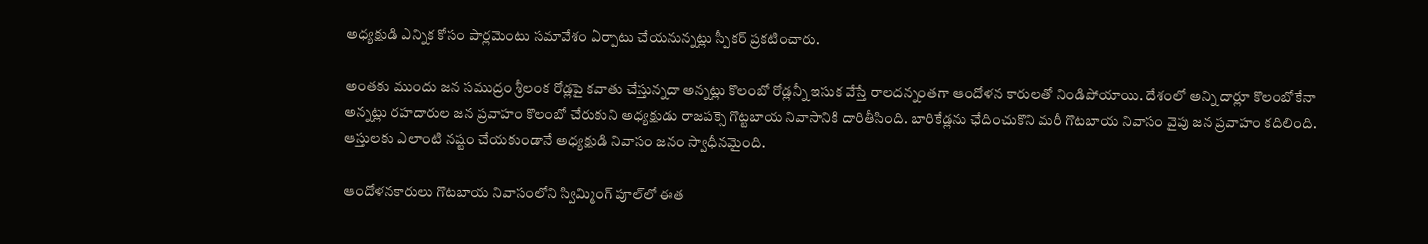అధ్యక్షుడి ఎన్నిక కోసం పార్లమెంటు సమావేశం ఏర్పాటు చేయనున్నట్లు స్పీకర్ ప్రకటించారు.

అంతకు ముందు జన సముద్రం శ్రీలంక రోడ్లపై కవాతు చేస్తున్నదా అన్నట్లు కొలంబో రోడ్లన్నీ ఇసుక వేస్తే రాలదన్నంతగా ఆందోళన కారులతో నిండిపోయాయి. దేశంలో అన్ని దార్లూ కొలంబోకేనా అన్నట్లు రహదారుల జన ప్రవాహం కొలంబో చేరుకుని అధ్యక్షుడు రాజపక్సె గొట్టబాయ నివాసానికి దారితీసింది. బారికేడ్లను ఛేదించుకొని మరీ గొటబాయ నివాసం వైపు జన ప్రవాహం కదిలింది. ఆస్తులకు ఎలాంటి నష్టం చేయకుండానే అధ్యక్షుడి నివాసం జనం స్వాధీనమైంది.

ఆందోళనకారులు గొటబాయ నివాసంలోని స్విమ్మింగ్‌ పూల్‌లో ఈత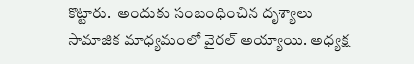కొట్టారు.  అందుకు సంబంధించిన దృశ్యాలు సామాజిక మాధ్యమంలో వైరల్ అయ్యాయి. అధ్యక్ష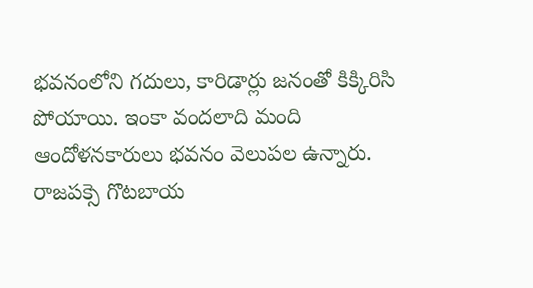భవనంలోని గదులు, కారిడార్లు జనంతో కిక్కిరిసి పోయాయి. ఇంకా వందలాది మంది ఆందోళనకారులు భవనం వెలుపల ఉన్నారు.  రాజపక్సె గొటబాయ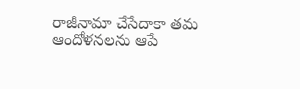రాజీనామా చేసేదాకా తమ ఆందోళనలను ఆపే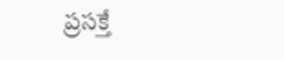ప్రసక్తే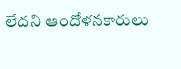లేదని ఆందోళనకారులు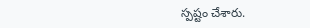స్పష్టం చేశారు.